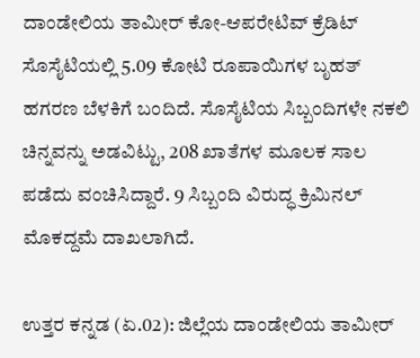ದಾಂಡೇಲಿಯ ತಾಮೀರ್ ಕೋ-ಆಪರೇಟಿವ್ ಕ್ರೆಡಿಟ್ ಸೊಸೈಟಿಯಲ್ಲಿ 5.09 ಕೋಟಿ ರೂಪಾಯಿಗಳ ಬೃಹತ್ ಹಗರಣ ಬೆಳಕಿಗೆ ಬಂದಿದೆ. ಸೊಸೈಟಿಯ ಸಿಬ್ಬಂದಿಗಳೇ ನಕಲಿ ಚಿನ್ನವನ್ನು ಅಡವಿಟ್ಟು, 208 ಖಾತೆಗಳ ಮೂಲಕ ಸಾಲ ಪಡೆದು ವಂಚಿಸಿದ್ದಾರೆ. 9 ಸಿಬ್ಬಂದಿ ವಿರುದ್ಧ ಕ್ರಿಮಿನಲ್ ಮೊಕದ್ದಮೆ ದಾಖಲಾಗಿದೆ.

ಉತ್ತರ ಕನ್ನಡ (ಏ.02): ಜಿಲ್ಲೆಯ ದಾಂಡೇಲಿಯ ತಾಮೀರ್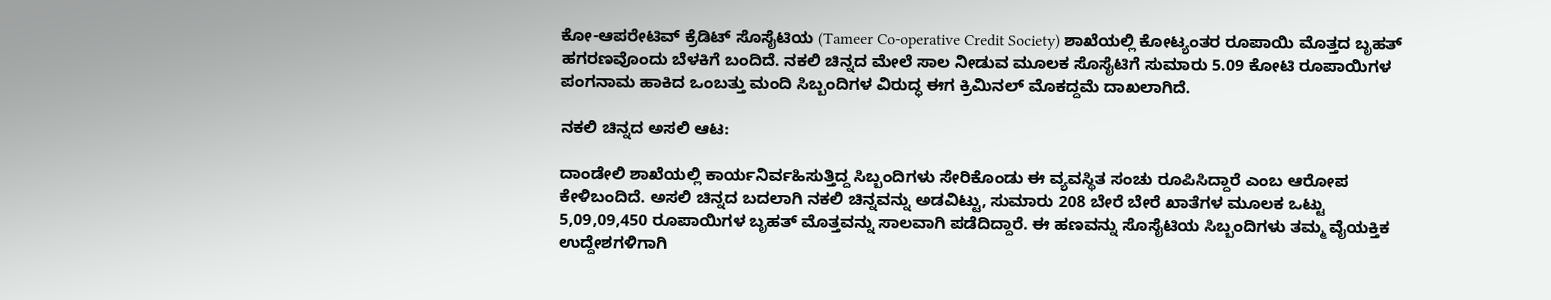ಕೋ-ಆಪರೇಟಿವ್ ಕ್ರೆಡಿಟ್ ಸೊಸೈಟಿಯ (Tameer Co-operative Credit Society) ಶಾಖೆಯಲ್ಲಿ ಕೋಟ್ಯಂತರ ರೂಪಾಯಿ ಮೊತ್ತದ ಬೃಹತ್ ಹಗರಣವೊಂದು ಬೆಳಕಿಗೆ ಬಂದಿದೆ. ನಕಲಿ ಚಿನ್ನದ ಮೇಲೆ ಸಾಲ ನೀಡುವ ಮೂಲಕ ಸೊಸೈಟಿಗೆ ಸುಮಾರು 5.09 ಕೋಟಿ ರೂಪಾಯಿಗಳ ಪಂಗನಾಮ ಹಾಕಿದ ಒಂಬತ್ತು ಮಂದಿ ಸಿಬ್ಬಂದಿಗಳ ವಿರುದ್ಧ ಈಗ ಕ್ರಿಮಿನಲ್ ಮೊಕದ್ದಮೆ ದಾಖಲಾಗಿದೆ.

ನಕಲಿ ಚಿನ್ನದ ಅಸಲಿ ಆಟ:

ದಾಂಡೇಲಿ ಶಾಖೆಯಲ್ಲಿ ಕಾರ್ಯನಿರ್ವಹಿಸುತ್ತಿದ್ದ ಸಿಬ್ಬಂದಿಗಳು ಸೇರಿಕೊಂಡು ಈ ವ್ಯವಸ್ಥಿತ ಸಂಚು ರೂಪಿಸಿದ್ದಾರೆ ಎಂಬ ಆರೋಪ ಕೇಳಿಬಂದಿದೆ. ಅಸಲಿ ಚಿನ್ನದ ಬದಲಾಗಿ ನಕಲಿ ಚಿನ್ನವನ್ನು ಅಡವಿಟ್ಟು, ಸುಮಾರು 208 ಬೇರೆ ಬೇರೆ ಖಾತೆಗಳ ಮೂಲಕ ಒಟ್ಟು 5,09,09,450 ರೂಪಾಯಿಗಳ ಬೃಹತ್ ಮೊತ್ತವನ್ನು ಸಾಲವಾಗಿ ಪಡೆದಿದ್ದಾರೆ. ಈ ಹಣವನ್ನು ಸೊಸೈಟಿಯ ಸಿಬ್ಬಂದಿಗಳು ತಮ್ಮ ವೈಯಕ್ತಿಕ ಉದ್ದೇಶಗಳಿಗಾಗಿ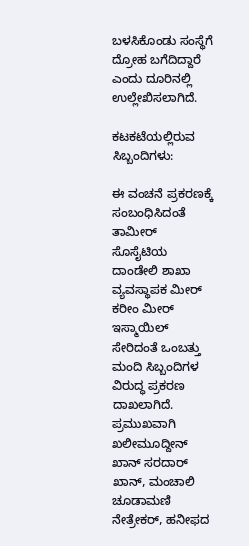ಬಳಸಿಕೊಂಡು ಸಂಸ್ಥೆಗೆ ದ್ರೋಹ ಬಗೆದಿದ್ದಾರೆ ಎಂದು ದೂರಿನಲ್ಲಿ ಉಲ್ಲೇಖಿಸಲಾಗಿದೆ.

ಕಟಕಟೆಯಲ್ಲಿರುವ ಸಿಬ್ಬಂದಿಗಳು:

ಈ ವಂಚನೆ ಪ್ರಕರಣಕ್ಕೆ ಸಂಬಂಧಿಸಿದಂತೆ ತಾಮೀರ್ ಸೊಸೈಟಿಯ ದಾಂಡೇಲಿ ಶಾಖಾ ವ್ಯವಸ್ಥಾಪಕ ಮೀರ್ ಕರೀಂ ಮೀರ್ ಇಸ್ಮಾಯಿಲ್ ಸೇರಿದಂತೆ ಒಂಬತ್ತು ಮಂದಿ ಸಿಬ್ಬಂದಿಗಳ ವಿರುದ್ಧ ಪ್ರಕರಣ ದಾಖಲಾಗಿದೆ. ಪ್ರಮುಖವಾಗಿ ಖಲೀಮೂದ್ದೀನ್ ಖಾನ್ ಸರದಾರ್ ಖಾನ್, ಮಂಚಾಲಿ ಚೂಡಾಮಣಿ ನೇತ್ರೇಕರ್, ಹನೀಫದ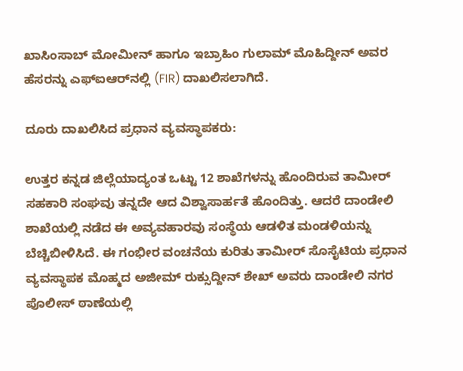ಖಾಸಿಂಸಾಬ್ ಮೋಮೀನ್ ಹಾಗೂ ಇಬ್ರಾಹಿಂ ಗುಲಾಮ್ ಮೊಹಿದ್ದೀನ್‌ ಅವರ ಹೆಸರನ್ನು ಎಫ್‌ಐಆರ್‌ನಲ್ಲಿ (FIR) ದಾಖಲಿಸಲಾಗಿದೆ.

ದೂರು ದಾಖಲಿಸಿದ ಪ್ರಧಾನ ವ್ಯವಸ್ಥಾಪಕರು:

ಉತ್ತರ ಕನ್ನಡ ಜಿಲ್ಲೆಯಾದ್ಯಂತ ಒಟ್ಟು 12 ಶಾಖೆಗಳನ್ನು ಹೊಂದಿರುವ ತಾಮೀರ್ ಸಹಕಾರಿ ಸಂಘವು ತನ್ನದೇ ಆದ ವಿಶ್ವಾಸಾರ್ಹತೆ ಹೊಂದಿತ್ತು. ಆದರೆ ದಾಂಡೇಲಿ ಶಾಖೆಯಲ್ಲಿ ನಡೆದ ಈ ಅವ್ಯವಹಾರವು ಸಂಸ್ಥೆಯ ಆಡಳಿತ ಮಂಡಳಿಯನ್ನು ಬೆಚ್ಚಿಬೀಳಿಸಿದೆ. ಈ ಗಂಭೀರ ವಂಚನೆಯ ಕುರಿತು ತಾಮೀರ್ ಸೊಸೈಟಿಯ ಪ್ರಧಾನ ವ್ಯವಸ್ಥಾಪಕ ಮೊಹ್ಮದ ಅಜೀಮ್ ರುಕ್ಸುದ್ದೀನ್ ಶೇಖ್ ಅವರು ದಾಂಡೇಲಿ ನಗರ ಪೊಲೀಸ್ ಠಾಣೆಯಲ್ಲಿ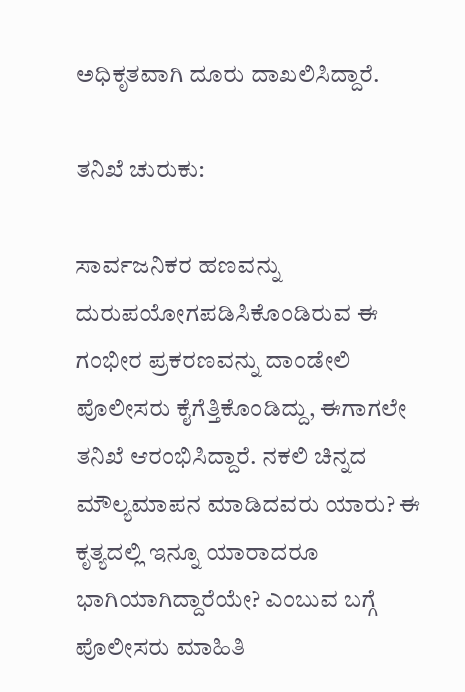ಅಧಿಕೃತವಾಗಿ ದೂರು ದಾಖಲಿಸಿದ್ದಾರೆ.

ತನಿಖೆ ಚುರುಕು:

ಸಾರ್ವಜನಿಕರ ಹಣವನ್ನು ದುರುಪಯೋಗಪಡಿಸಿಕೊಂಡಿರುವ ಈ ಗಂಭೀರ ಪ್ರಕರಣವನ್ನು ದಾಂಡೇಲಿ ಪೊಲೀಸರು ಕೈಗೆತ್ತಿಕೊಂಡಿದ್ದು, ಈಗಾಗಲೇ ತನಿಖೆ ಆರಂಭಿಸಿದ್ದಾರೆ. ನಕಲಿ ಚಿನ್ನದ ಮೌಲ್ಯಮಾಪನ ಮಾಡಿದವರು ಯಾರು? ಈ ಕೃತ್ಯದಲ್ಲಿ ಇನ್ನೂ ಯಾರಾದರೂ ಭಾಗಿಯಾಗಿದ್ದಾರೆಯೇ? ಎಂಬುವ ಬಗ್ಗೆ ಪೊಲೀಸರು ಮಾಹಿತಿ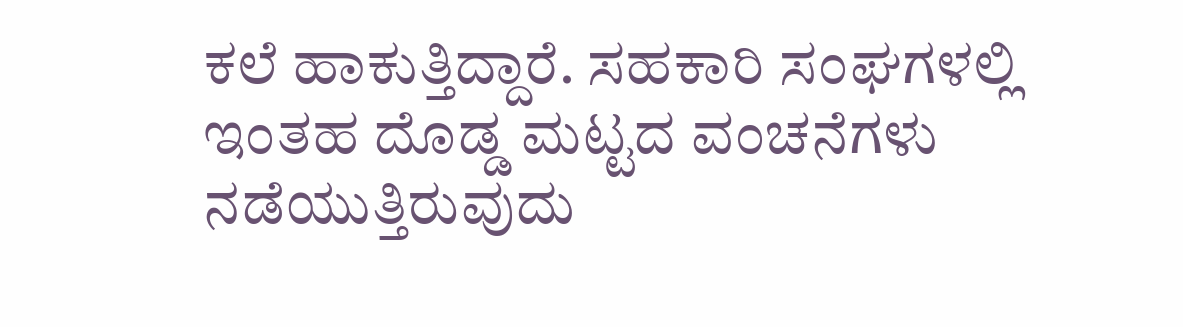ಕಲೆ ಹಾಕುತ್ತಿದ್ದಾರೆ. ಸಹಕಾರಿ ಸಂಘಗಳಲ್ಲಿ ಇಂತಹ ದೊಡ್ಡ ಮಟ್ಟದ ವಂಚನೆಗಳು ನಡೆಯುತ್ತಿರುವುದು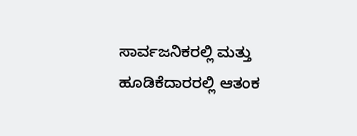ಸಾರ್ವಜನಿಕರಲ್ಲಿ ಮತ್ತು ಹೂಡಿಕೆದಾರರಲ್ಲಿ ಆತಂಕ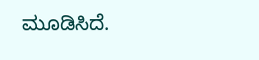ಮೂಡಿಸಿದೆ.